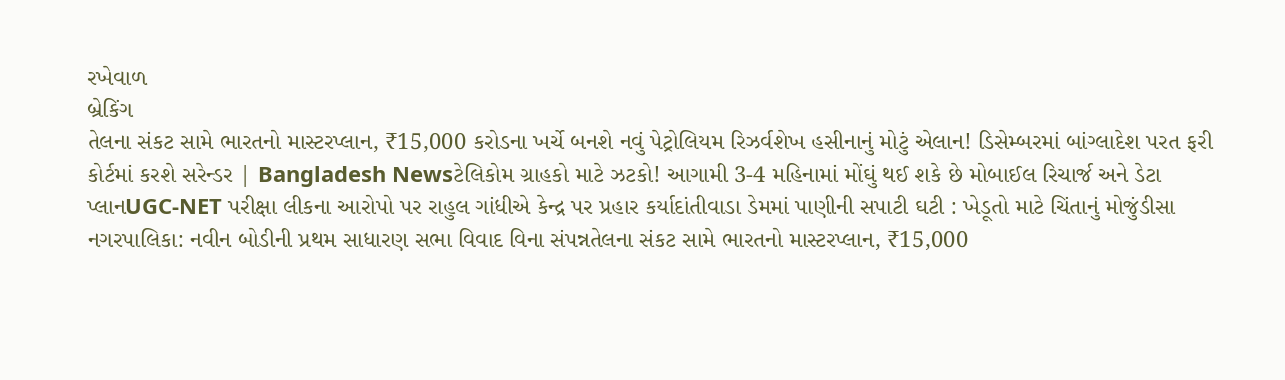રખેવાળ
બ્રેકિંગ
તેલના સંકટ સામે ભારતનો માસ્ટરપ્લાન, ₹15,000 કરોડના ખર્ચે બનશે નવું પેટ્રોલિયમ રિઝર્વશેખ હસીનાનું મોટું એલાન! ડિસેમ્બરમાં બાંગ્લાદેશ પરત ફરી કોર્ટમાં કરશે સરેન્ડર | Bangladesh Newsટેલિકોમ ગ્રાહકો માટે ઝટકો! આગામી 3-4 મહિનામાં મોંઘું થઈ શકે છે મોબાઈલ રિચાર્જ અને ડેટા પ્લાનUGC-NET પરીક્ષા લીકના આરોપો પર રાહુલ ગાંધીએ કેન્દ્ર પર પ્રહાર કર્યાદાંતીવાડા ડેમમાં પાણીની સપાટી ઘટી : ખેડૂતો માટે ચિંતાનું મોજુંડીસા નગરપાલિકા: નવીન બોડીની પ્રથમ સાધારણ સભા વિવાદ વિના સંપન્નતેલના સંકટ સામે ભારતનો માસ્ટરપ્લાન, ₹15,000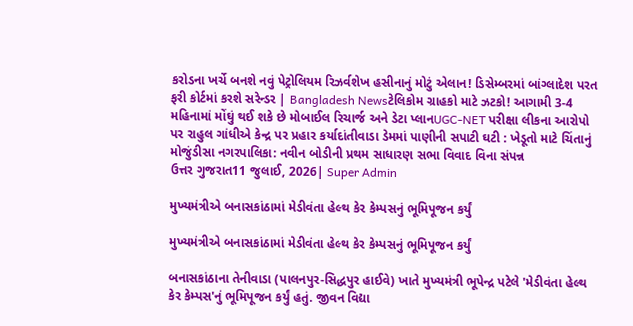કરોડના ખર્ચે બનશે નવું પેટ્રોલિયમ રિઝર્વશેખ હસીનાનું મોટું એલાન! ડિસેમ્બરમાં બાંગ્લાદેશ પરત ફરી કોર્ટમાં કરશે સરેન્ડર | Bangladesh Newsટેલિકોમ ગ્રાહકો માટે ઝટકો! આગામી 3-4 મહિનામાં મોંઘું થઈ શકે છે મોબાઈલ રિચાર્જ અને ડેટા પ્લાનUGC-NET પરીક્ષા લીકના આરોપો પર રાહુલ ગાંધીએ કેન્દ્ર પર પ્રહાર કર્યાદાંતીવાડા ડેમમાં પાણીની સપાટી ઘટી : ખેડૂતો માટે ચિંતાનું મોજુંડીસા નગરપાલિકા: નવીન બોડીની પ્રથમ સાધારણ સભા વિવાદ વિના સંપન્ન
ઉત્તર ગુજરાત11 જુલાઈ, 2026| Super Admin

મુખ્યમંત્રીએ બનાસકાંઠામાં મેડીવંતા હેલ્થ કેર કેમ્પસનું ભૂમિપૂજન કર્યું

મુખ્યમંત્રીએ બનાસકાંઠામાં મેડીવંતા હેલ્થ કેર કેમ્પસનું ભૂમિપૂજન કર્યું

બનાસકાંઠાના તેનીવાડા (પાલનપુર-સિદ્ધપુર હાઈવે) ખાતે મુખ્યમંત્રી ભૂપેન્દ્ર પટેલે 'મેડીવંતા હેલ્થ કેર કેમ્પસ'નું ભૂમિપૂજન કર્યું હતું. જીવન વિદ્યા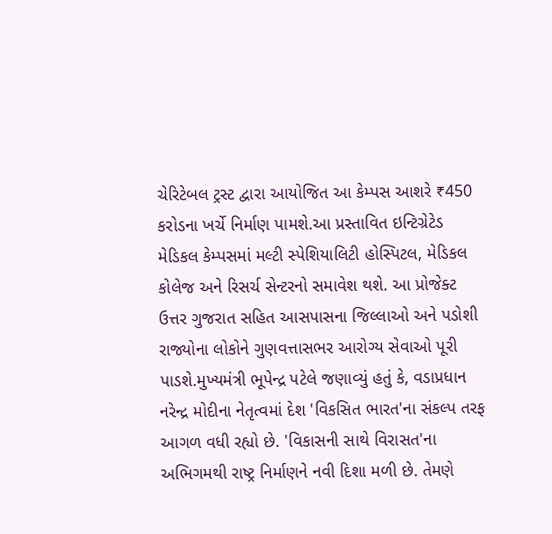ચેરિટેબલ ટ્રસ્ટ દ્વારા આયોજિત આ કેમ્પસ આશરે ₹450 કરોડના ખર્ચે નિર્માણ પામશે.આ પ્રસ્તાવિત ઇન્ટિગ્રેટેડ મેડિકલ કેમ્પસમાં મલ્ટી સ્પેશિયાલિટી હોસ્પિટલ, મેડિકલ કોલેજ અને રિસર્ચ સેન્ટરનો સમાવેશ થશે. આ પ્રોજેક્ટ ઉત્તર ગુજરાત સહિત આસપાસના જિલ્લાઓ અને પડોશી રાજ્યોના લોકોને ગુણવત્તાસભર આરોગ્ય સેવાઓ પૂરી પાડશે.મુખ્યમંત્રી ભૂપેન્દ્ર પટેલે જણાવ્યું હતું કે, વડાપ્રધાન નરેન્દ્ર મોદીના નેતૃત્વમાં દેશ 'વિકસિત ભારત'ના સંકલ્પ તરફ આગળ વધી રહ્યો છે. 'વિકાસની સાથે વિરાસત'ના અભિગમથી રાષ્ટ્ર નિર્માણને નવી દિશા મળી છે. તેમણે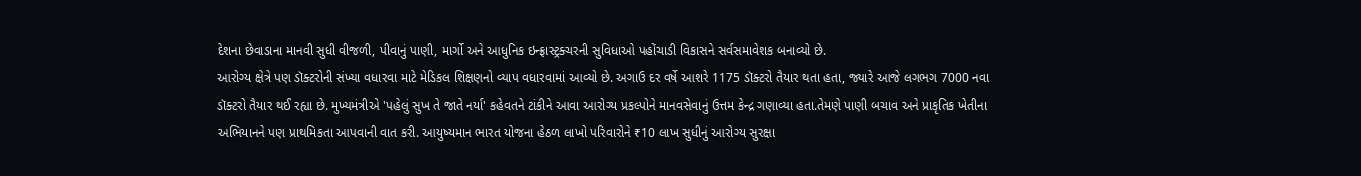દેશના છેવાડાના માનવી સુધી વીજળી, પીવાનું પાણી, માર્ગો અને આધુનિક ઇન્ફ્રાસ્ટ્રક્ચરની સુવિધાઓ પહોંચાડી વિકાસને સર્વસમાવેશક બનાવ્યો છે.
આરોગ્ય ક્ષેત્રે પણ ડૉક્ટરોની સંખ્યા વધારવા માટે મેડિકલ શિક્ષણનો વ્યાપ વધારવામાં આવ્યો છે. અગાઉ દર વર્ષે આશરે 1175 ડૉક્ટરો તૈયાર થતા હતા, જ્યારે આજે લગભગ 7000 નવા ડૉક્ટરો તૈયાર થઈ રહ્યા છે. મુખ્યમંત્રીએ 'પહેલું સુખ તે જાતે નર્યા' કહેવતને ટાંકીને આવા આરોગ્ય પ્રકલ્પોને માનવસેવાનું ઉત્તમ કેન્દ્ર ગણાવ્યા હતા.તેમણે પાણી બચાવ અને પ્રાકૃતિક ખેતીના અભિયાનને પણ પ્રાથમિકતા આપવાની વાત કરી. આયુષ્યમાન ભારત યોજના હેઠળ લાખો પરિવારોને ₹10 લાખ સુધીનું આરોગ્ય સુરક્ષા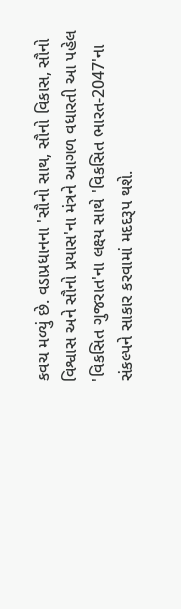કવચ મળ્યું છે. વડાપ્રધાનના 'સૌનો સાથ, સૌનો વિકાસ, સૌનો વિશ્વાસ અને સૌનો પ્રયાસ'ના મંત્રને આગળ વધારતી આ પહેલ 'વિકસિત ગુજરાત'ના લક્ષ્ય સાથે 'વિકસિત ભારત-2047'ના સંકલ્પને સાકાર કરવામાં મદદરૂપ થશે.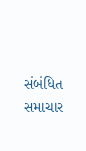સંબંધિત સમાચાર